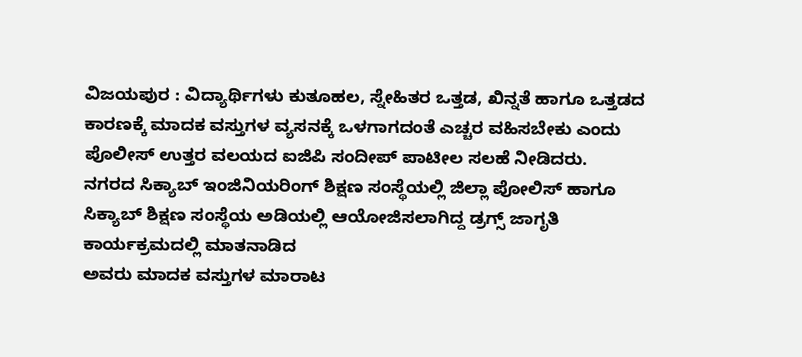ವಿಜಯಪುರ : ವಿದ್ಯಾರ್ಥಿಗಳು ಕುತೂಹಲ, ಸ್ನೇಹಿತರ ಒತ್ತಡ, ಖಿನ್ನತೆ ಹಾಗೂ ಒತ್ತಡದ ಕಾರಣಕ್ಕೆ ಮಾದಕ ವಸ್ತುಗಳ ವ್ಯಸನಕ್ಕೆ ಒಳಗಾಗದಂತೆ ಎಚ್ಚರ ವಹಿಸಬೇಕು ಎಂದು ಪೊಲೀಸ್ ಉತ್ತರ ವಲಯದ ಐಜಿಪಿ ಸಂದೀಪ್ ಪಾಟೀಲ ಸಲಹೆ ನೀಡಿದರು.
ನಗರದ ಸಿಕ್ಯಾಬ್ ಇಂಜಿನಿಯರಿಂಗ್ ಶಿಕ್ಷಣ ಸಂಸ್ಥೆಯಲ್ಲಿ ಜಿಲ್ಲಾ ಪೋಲಿಸ್ ಹಾಗೂ
ಸಿಕ್ಯಾಬ್ ಶಿಕ್ಷಣ ಸಂಸ್ಥೆಯ ಅಡಿಯಲ್ಲಿ ಆಯೋಜಿಸಲಾಗಿದ್ದ ಡ್ರಗ್ಸ್ ಜಾಗೃತಿ ಕಾರ್ಯಕ್ರಮದಲ್ಲಿ ಮಾತನಾಡಿದ
ಅವರು ಮಾದಕ ವಸ್ತುಗಳ ಮಾರಾಟ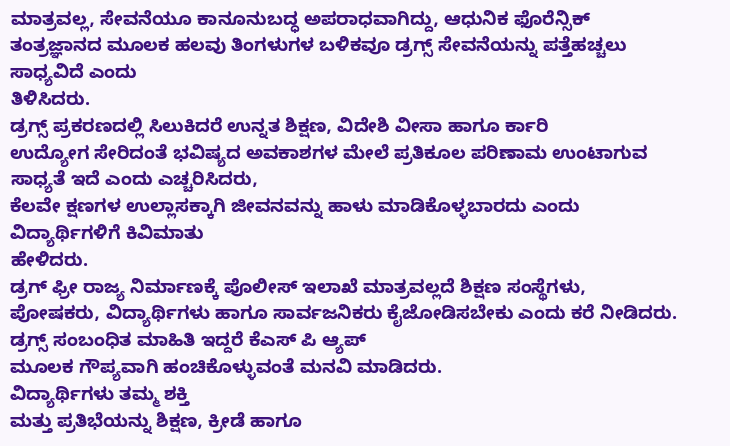ಮಾತ್ರವಲ್ಲ, ಸೇವನೆಯೂ ಕಾನೂನುಬದ್ಧ ಅಪರಾಧವಾಗಿದ್ದು, ಆಧುನಿಕ ಫೊರೆನ್ಸಿಕ್
ತಂತ್ರಜ್ಞಾನದ ಮೂಲಕ ಹಲವು ತಿಂಗಳುಗಳ ಬಳಿಕವೂ ಡ್ರಗ್ಸ್ ಸೇವನೆಯನ್ನು ಪತ್ತೆಹಚ್ಚಲು ಸಾಧ್ಯವಿದೆ ಎಂದು
ತಿಳಿಸಿದರು.
ಡ್ರಗ್ಸ್ ಪ್ರಕರಣದಲ್ಲಿ ಸಿಲುಕಿದರೆ ಉನ್ನತ ಶಿಕ್ಷಣ, ವಿದೇಶಿ ವೀಸಾ ಹಾಗೂ ರ್ಕಾರಿ
ಉದ್ಯೋಗ ಸೇರಿದಂತೆ ಭವಿಷ್ಯದ ಅವಕಾಶಗಳ ಮೇಲೆ ಪ್ರತಿಕೂಲ ಪರಿಣಾಮ ಉಂಟಾಗುವ ಸಾಧ್ಯತೆ ಇದೆ ಎಂದು ಎಚ್ಚರಿಸಿದರು,
ಕೆಲವೇ ಕ್ಷಣಗಳ ಉಲ್ಲಾಸಕ್ಕಾಗಿ ಜೀವನವನ್ನು ಹಾಳು ಮಾಡಿಕೊಳ್ಳಬಾರದು ಎಂದು ವಿದ್ಯಾರ್ಥಿಗಳಿಗೆ ಕಿವಿಮಾತು
ಹೇಳಿದರು.
ಡ್ರಗ್ ಫ್ರೀ ರಾಜ್ಯ ನಿರ್ಮಾಣಕ್ಕೆ ಪೊಲೀಸ್ ಇಲಾಖೆ ಮಾತ್ರವಲ್ಲದೆ ಶಿಕ್ಷಣ ಸಂಸ್ಥೆಗಳು,
ಪೋಷಕರು, ವಿದ್ಯಾರ್ಥಿಗಳು ಹಾಗೂ ಸಾರ್ವಜನಿಕರು ಕೈಜೋಡಿಸಬೇಕು ಎಂದು ಕರೆ ನೀಡಿದರು.
ಡ್ರಗ್ಸ್ ಸಂಬಂಧಿತ ಮಾಹಿತಿ ಇದ್ದರೆ ಕೆಎಸ್ ಪಿ ಆ್ಯಪ್
ಮೂಲಕ ಗೌಪ್ಯವಾಗಿ ಹಂಚಿಕೊಳ್ಳುವಂತೆ ಮನವಿ ಮಾಡಿದರು.
ವಿದ್ಯಾರ್ಥಿಗಳು ತಮ್ಮ ಶಕ್ತಿ
ಮತ್ತು ಪ್ರತಿಭೆಯನ್ನು ಶಿಕ್ಷಣ, ಕ್ರೀಡೆ ಹಾಗೂ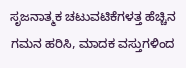ಸೃಜನಾತ್ಮಕ ಚಟುವಟಿಕೆಗಳತ್ತ ಹೆಚ್ಚಿನ ಗಮನ ಹರಿಸಿ, ಮಾದಕ ವಸ್ತುಗಳಿಂದ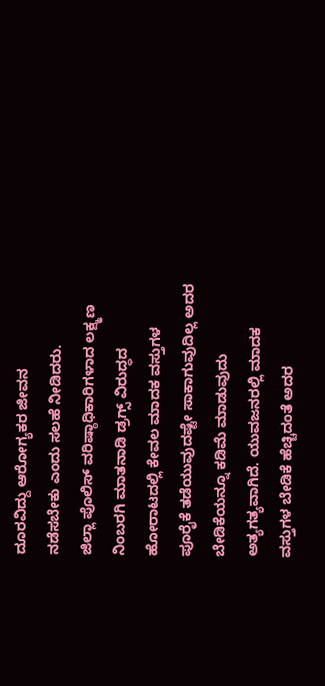ದೂರವಿದ್ದು ಆರೋಗ್ಯಕರ ಜೀವನ
ನಡೆಸಬೇಕು ಎಂದು ಸಲಹೆ ನೀಡಿದರು.
ಜಿಲ್ಲಾ ಪೊಲಿಸ್ ವರಿಷ್ಠಾಧಿಕಾರಿಗಳಾದ ಲಕ್ಷ್ಮಣ ನಿಂಬರಗಿ ಮಾತನಾಡಿ ಡ್ರಗ್ಸ್ ವಿರುದ್ಧದ ಹೋರಾಟದಲ್ಲಿ ಕೇವಲ ಮಾದಕ ವಸ್ತುಗಳ
ಪೂರೈಕೆ ತಡೆಯುವುದಷ್ಟೇ ಸಾಕಾಗುವುದಿಲ್ಲ ಅದರ ಬೇಡಿಕೆಯನ್ನೂ ಕಡಿಮೆ ಮಾಡುವುದು ಅತ್ಯಗತ್ಯವಾಗಿದೆ. ಯುವಜನರಲ್ಲಿ ಮಾದಕ
ವಸ್ತುಗಳ ಬೇಡಿಕೆ ಹೆಚ್ಚಿದಂತೆ ಅದರ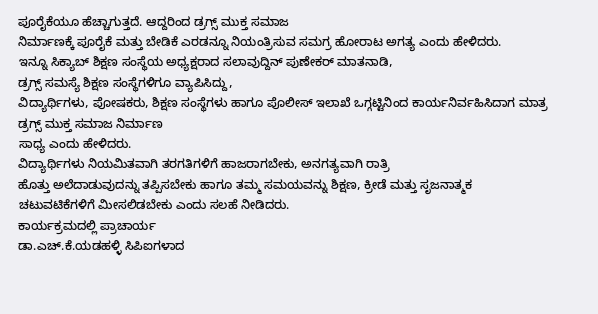ಪೂರೈಕೆಯೂ ಹೆಚ್ಚಾಗುತ್ತದೆ. ಆದ್ದರಿಂದ ಡ್ರಗ್ಸ್ ಮುಕ್ತ ಸಮಾಜ
ನಿರ್ಮಾಣಕ್ಕೆ ಪೂರೈಕೆ ಮತ್ತು ಬೇಡಿಕೆ ಎರಡನ್ನೂ ನಿಯಂತ್ರಿಸುವ ಸಮಗ್ರ ಹೋರಾಟ ಅಗತ್ಯ ಎಂದು ಹೇಳಿದರು.
ಇನ್ನೂ ಸಿಕ್ಯಾಬ್ ಶಿಕ್ಷಣ ಸಂಸ್ಥೆಯ ಅಧ್ಯಕ್ಷರಾದ ಸಲಾವುದ್ದಿನ್ ಪುಣೇಕರ್ ಮಾತನಾಡಿ,
ಡ್ರಗ್ಸ್ ಸಮಸ್ಯೆ ಶಿಕ್ಷಣ ಸಂಸ್ಥೆಗಳಿಗೂ ವ್ಯಾಪಿಸಿದ್ದು,
ವಿದ್ಯಾರ್ಥಿಗಳು, ಪೋಷಕರು, ಶಿಕ್ಷಣ ಸಂಸ್ಥೆಗಳು ಹಾಗೂ ಪೊಲೀಸ್ ಇಲಾಖೆ ಒಗ್ಗಟ್ಟಿನಿಂದ ಕಾರ್ಯನಿರ್ವಹಿಸಿದಾಗ ಮಾತ್ರ ಡ್ರಗ್ಸ್ ಮುಕ್ತ ಸಮಾಜ ನಿರ್ಮಾಣ
ಸಾಧ್ಯ ಎಂದು ಹೇಳಿದರು.
ವಿದ್ಯಾರ್ಥಿಗಳು ನಿಯಮಿತವಾಗಿ ತರಗತಿಗಳಿಗೆ ಹಾಜರಾಗಬೇಕು, ಅನಗತ್ಯವಾಗಿ ರಾತ್ರಿ
ಹೊತ್ತು ಅಲೆದಾಡುವುದನ್ನು ತಪ್ಪಿಸಬೇಕು ಹಾಗೂ ತಮ್ಮ ಸಮಯವನ್ನು ಶಿಕ್ಷಣ, ಕ್ರೀಡೆ ಮತ್ತು ಸೃಜನಾತ್ಮಕ
ಚಟುವಟಿಕೆಗಳಿಗೆ ಮೀಸಲಿಡಬೇಕು ಎಂದು ಸಲಹೆ ನೀಡಿದರು.
ಕಾರ್ಯಕ್ರಮದಲ್ಲಿ ಪ್ರಾಚಾರ್ಯ
ಡಾ.ಎಚ್.ಕೆ.ಯಡಹಳ್ಳಿ ಸಿಪಿಐಗಳಾದ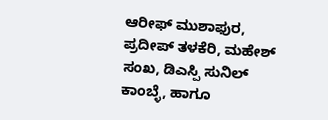ಆರೀಫ್ ಮುಶಾಫುರ, ಪ್ರದೀಪ್ ತಳಕೆರಿ, ಮಹೇಶ್ ಸಂಖ, ಡಿಎಸ್ಪಿ ಸುನಿಲ್ ಕಾಂಬ್ಳೆ, ಹಾಗೂ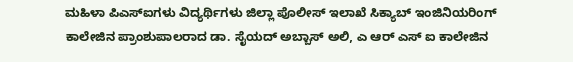ಮಹಿಳಾ ಪಿಎಸ್ಐಗಳು ವಿದ್ಯರ್ಥಿಗಳು ಜಿಲ್ಲಾ ಪೊಲೀಸ್ ಇಲಾಖೆ ಸಿಕ್ಯಾಬ್ ಇಂಜಿನಿಯರಿಂಗ್
ಕಾಲೇಜಿನ ಪ್ರಾಂಶುಪಾಲರಾದ ಡಾ. ಸೈಯದ್ ಅಬ್ಬಾಸ್ ಅಲಿ, ಎ ಆರ್ ಎಸ್ ಐ ಕಾಲೇಜಿನ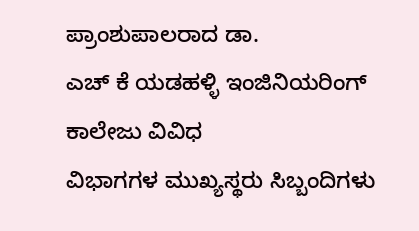ಪ್ರಾಂಶುಪಾಲರಾದ ಡಾ.
ಎಚ್ ಕೆ ಯಡಹಳ್ಳಿ ಇಂಜಿನಿಯರಿಂಗ್ ಕಾಲೇಜು ವಿವಿಧ
ವಿಭಾಗಗಳ ಮುಖ್ಯಸ್ಥರು ಸಿಬ್ಬಂದಿಗಳು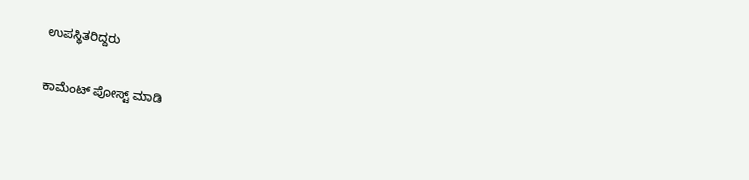ಉಪಸ್ಥಿತರಿದ್ದರು


ಕಾಮೆಂಟ್ ಪೋಸ್ಟ್ ಮಾಡಿ